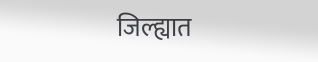जिल्ह्यात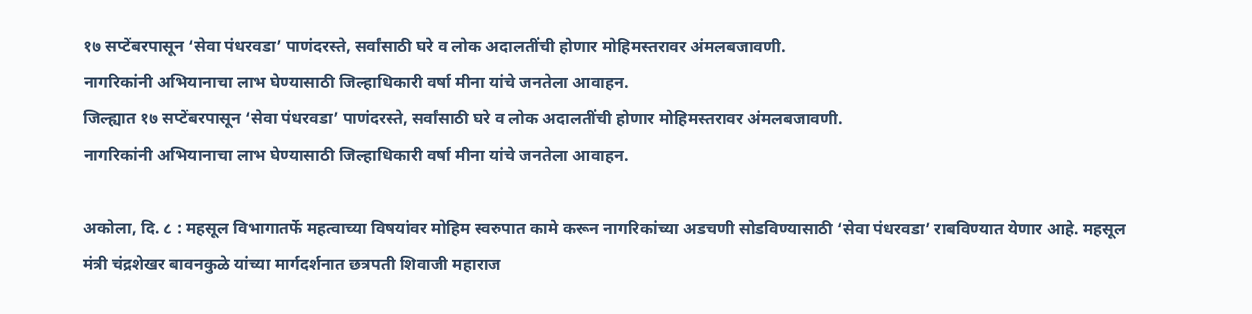१७ सप्टेंबरपासून ‘सेवा पंधरवडा’ पाणंदरस्ते, सर्वांसाठी घरे व लोक अदालतींची होणार मोहिमस्तरावर अंमलबजावणी.
नागरिकांनी अभियानाचा लाभ घेण्यासाठी जिल्हाधिकारी वर्षा मीना यांचे जनतेला आवाहन.
जिल्ह्यात १७ सप्टेंबरपासून ‘सेवा पंधरवडा’ पाणंदरस्ते, सर्वांसाठी घरे व लोक अदालतींची होणार मोहिमस्तरावर अंमलबजावणी.
नागरिकांनी अभियानाचा लाभ घेण्यासाठी जिल्हाधिकारी वर्षा मीना यांचे जनतेला आवाहन.

अकोला, दि. ८ : महसूल विभागातर्फे महत्वाच्या विषयांवर मोहिम स्वरुपात कामे करून नागरिकांच्या अडचणी सोडविण्यासाठी ‘सेवा पंधरवडा’ राबविण्यात येणार आहे. महसूल मंत्री चंद्रशेखर बावनकुळे यांच्या मार्गदर्शनात छत्रपती शिवाजी महाराज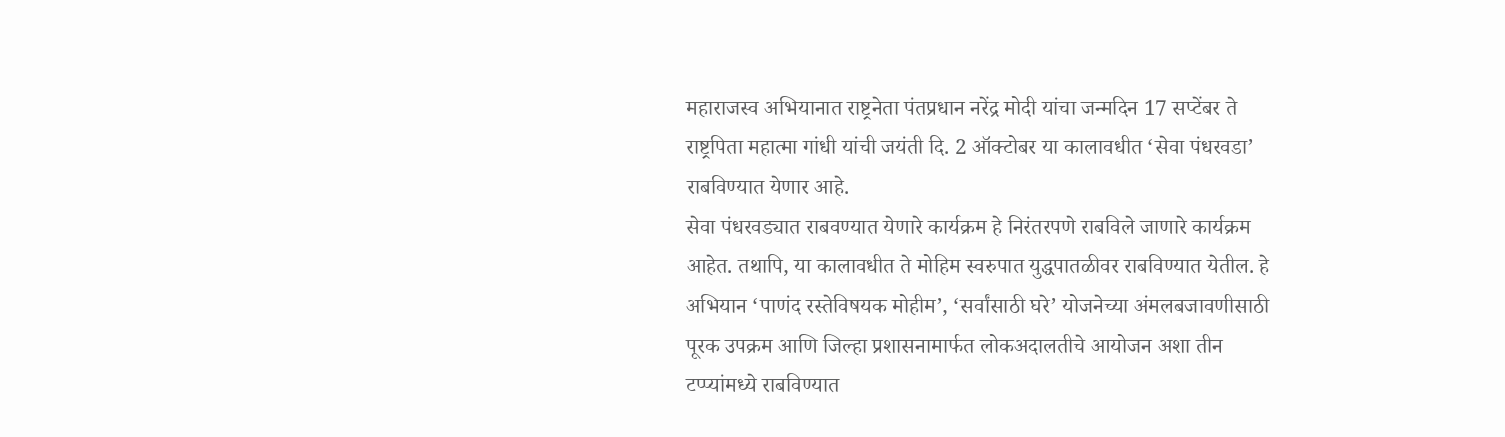महाराजस्व अभियानात राष्ट्रनेता पंतप्रधान नरेंद्र मोदी यांचा जन्मदिन 17 सप्टेंबर ते राष्ट्रपिता महात्मा गांधी यांची जयंती दि. 2 ऑक्टोबर या कालावधीत ‘सेवा पंधरवडा’ राबविण्यात येणार आहे.
सेवा पंधरवड्यात राबवण्यात येणारे कार्यक्रम हे निरंतरपणे राबविले जाणारे कार्यक्रम आहेत. तथापि, या कालावधीत ते मोहिम स्वरुपात युद्धपातळीवर राबविण्यात येतील. हे अभियान ‘पाणंद रस्तेविषयक मोहीम’, ‘सर्वांसाठी घरे’ योजनेच्या अंमलबजावणीसाठी पूरक उपक्रम आणि जिल्हा प्रशासनामार्फत लोकअदालतीचे आयोजन अशा तीन टप्प्यांमध्ये राबविण्यात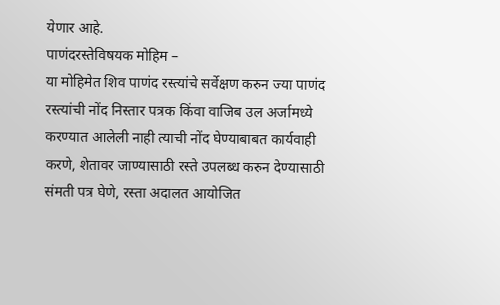येणार आहे.
पाणंदरस्तेविषयक मोहिम –
या मोहिमेत शिव पाणंद रस्त्यांचे सर्वेक्षण करुन ज्या पाणंद रस्त्यांची नोंद निस्तार पत्रक किंवा वाजिब उल अर्जामध्ये करण्यात आलेली नाही त्याची नोंद घेण्याबाबत कार्यवाही करणे, शेतावर जाण्यासाठी रस्ते उपलब्ध करुन देण्यासाठी संमती पत्र घेणे, रस्ता अदालत आयोजित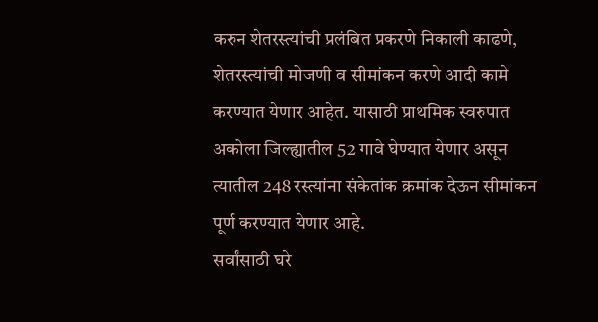करुन शेतरस्त्यांची प्रलंबित प्रकरणे निकाली काढणे, शेतरस्त्यांची मोजणी व सीमांकन करणे आदी कामे करण्यात येणार आहेत. यासाठी प्राथमिक स्वरुपात अकोला जिल्ह्यातील 52 गावे घेण्यात येणार असून त्यातील 248 रस्त्यांना संकेतांक क्रमांक देऊन सीमांकन पूर्ण करण्यात येणार आहे.
सर्वांसाठी घरे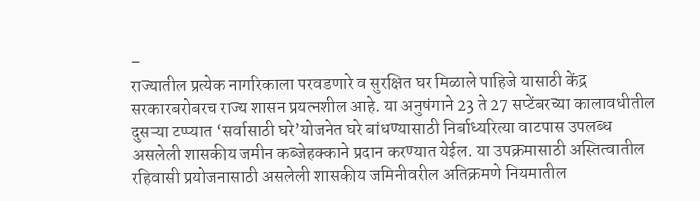–
राज्यातील प्रत्येक नागरिकाला परवडणारे व सुरक्षित घर मिळाले पाहिजे यासाठी केंद्र सरकारबरोबरच राज्य शासन प्रयत्नशील आहे. या अनुषंगाने 23 ते 27 सप्टेंबरच्या कालावधीतील दुसऱ्या टप्प्यात ‘सर्वासाठी घरे’योजनेत घरे बांधण्यासाठी निर्बाध्यरित्या वाटपास उपलब्ध असलेली शासकीय जमीन कब्जेहक्काने प्रदान करण्यात येईल. या उपक्रमासाठी अस्तित्वातील रहिवासी प्रयोजनासाठी असलेली शासकीय जमिनीवरील अतिक्रमणे नियमातील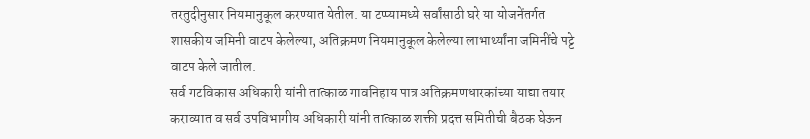तरतुदीनुसार नियमानुकूल करण्यात येतील. या टप्प्यामध्ये सर्वांसाठी घरे या योजनेंतर्गत शासकीय जमिनी वाटप केलेल्या, अतिक्रमण नियमानुकूल केलेल्या लाभार्थ्यांना जमिनींचे पट्टे वाटप केले जातील.
सर्व गटविकास अधिकारी यांनी तात्काळ गावनिहाय पात्र अतिक्रमणधारकांच्या याद्या तयार कराव्यात व सर्व उपविभागीय अधिकारी यांनी तात्काळ शक्ती प्रदत्त समितीची बैठक घेऊन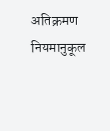अतिक्रमण नियमानुकूल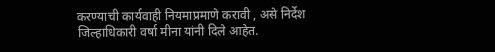करण्याची कार्यवाही नियमाप्रमाणे करावी , असे निर्देश जिल्हाधिकारी वर्षा मीना यांनी दिले आहेत.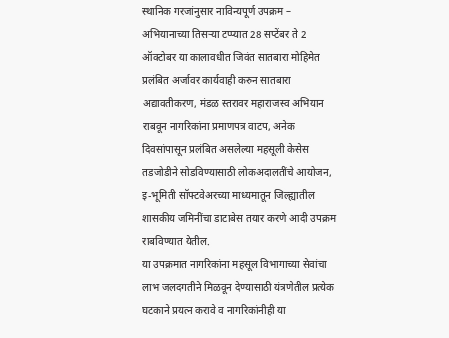स्थानिक गरजांनुसार नाविन्यपूर्ण उपक्रम –
अभियानाच्या तिसऱ्या टप्प्यात 28 सप्टेंबर ते 2 ऑक्टोबर या कालावधीत जिवंत सातबारा मोहिमेत प्रलंबित अर्जावर कार्यवाही करुन सातबारा अद्यावतीकरण, मंडळ स्तरावर महाराजस्व अभियान राबवून नागरिकांना प्रमाणपत्र वाटप, अनेक दिवसांपासून प्रलंबित असलेल्या महसूली केसेस तडजोडीने सोडविण्यासाठी लोकअदालतींचे आयोजन, इ-भूमिती सॉफ्टवेअरच्या माध्यमातून जिल्ह्यातील शासकीय जमिनींचा डाटाबेस तयार करणे आदी उपक्रम राबविण्यात येतील.
या उपक्रमात नागरिकांना महसूल विभागाच्या सेवांचा लाभ जलदगतीने मिळवून देण्यासाठी यंत्रणेतील प्रत्येक घटकाने प्रयत्न करावे व नागरिकांनीही या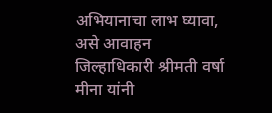अभियानाचा लाभ घ्यावा, असे आवाहन जिल्हाधिकारी श्रीमती वर्षा मीना यांनी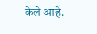केले आहे.